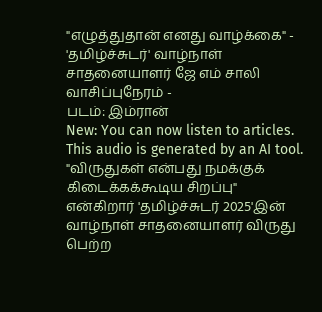"எழுத்துதான் எனது வாழ்க்கை" - 'தமிழ்ச்சுடர்' வாழ்நாள் சாதனையாளர் ஜே எம் சாலி
வாசிப்புநேரம் -
படம்: இம்ரான்
New: You can now listen to articles.
This audio is generated by an AI tool.
"விருதுகள் என்பது நமக்குக் கிடைக்கக்கூடிய சிறப்பு" என்கிறார் 'தமிழ்ச்சுடர் 2025'இன் வாழ்நாள் சாதனையாளர் விருது பெற்ற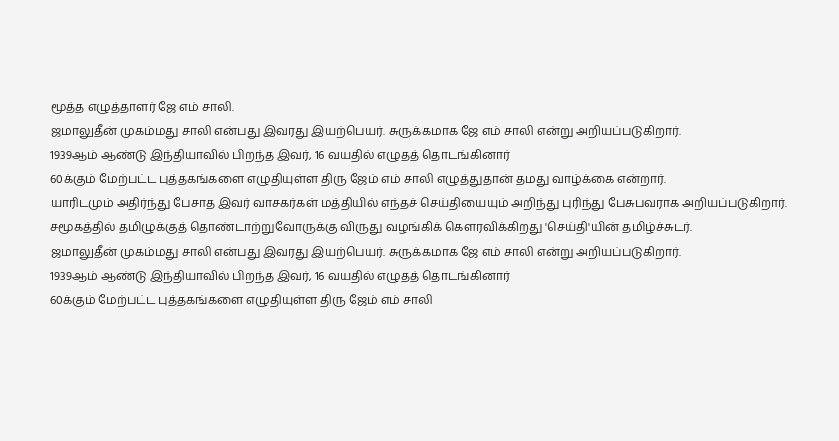மூத்த எழுத்தாளர் ஜே எம் சாலி.
ஜமாலுதீன் முகம்மது சாலி என்பது இவரது இயற்பெயர். சுருக்கமாக ஜே எம் சாலி என்று அறியப்படுகிறார்.
1939ஆம் ஆண்டு இந்தியாவில் பிறந்த இவர், 16 வயதில் எழுதத் தொடங்கினார்
60க்கும் மேற்பட்ட புத்தகங்களை எழுதியுள்ள திரு ஜேம் எம் சாலி எழுத்துதான் தமது வாழ்க்கை என்றார்.
யாரிடமும் அதிர்ந்து பேசாத இவர் வாசகர்கள் மத்தியில் எந்தச் செய்தியையும் அறிந்து புரிந்து பேசுபவராக அறியப்படுகிறார்.
சமூகத்தில் தமிழுக்குத் தொண்டாற்றுவோருக்கு விருது வழங்கிக் கௌரவிக்கிறது 'செய்தி'யின் தமிழ்ச்சுடர்.
ஜமாலுதீன் முகம்மது சாலி என்பது இவரது இயற்பெயர். சுருக்கமாக ஜே எம் சாலி என்று அறியப்படுகிறார்.
1939ஆம் ஆண்டு இந்தியாவில் பிறந்த இவர், 16 வயதில் எழுதத் தொடங்கினார்
60க்கும் மேற்பட்ட புத்தகங்களை எழுதியுள்ள திரு ஜேம் எம் சாலி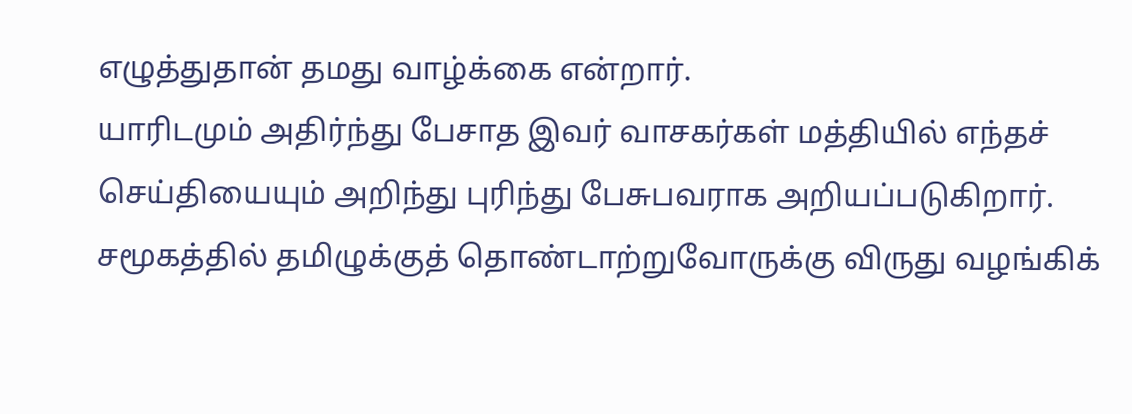எழுத்துதான் தமது வாழ்க்கை என்றார்.
யாரிடமும் அதிர்ந்து பேசாத இவர் வாசகர்கள் மத்தியில் எந்தச் செய்தியையும் அறிந்து புரிந்து பேசுபவராக அறியப்படுகிறார்.
சமூகத்தில் தமிழுக்குத் தொண்டாற்றுவோருக்கு விருது வழங்கிக்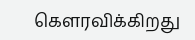கௌரவிக்கிறது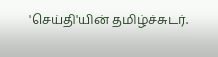'செய்தி'யின் தமிழ்ச்சுடர்.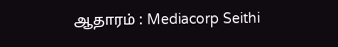ஆதாரம் : Mediacorp Seithi